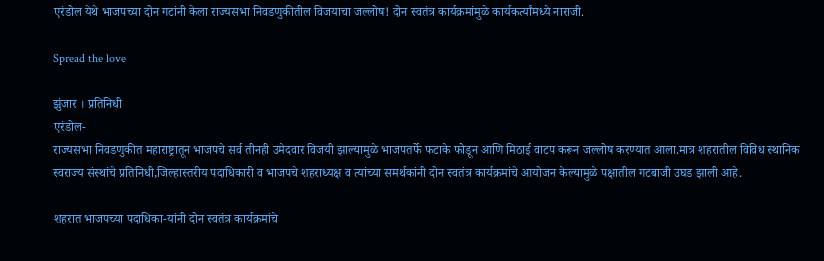एरंडोल येथे भाजपच्या दोन गटांनी केला राज्यसभा निवडणुकीतील विजयाचा जल्लोष! दोन स्वतंत्र कार्यक्रमांमुळे कार्यकर्त्यांमध्ये नाराजी.

Spread the love

झुंजार । प्रतिनिधी
एरंडोल-
राज्यसभा निवडणुकीत महाराष्ट्रातून भाजपचे सर्व तीनही उमेदवार विजयी झाल्यामुळे भाजपतर्फे फटाके फोडून आणि मिठाई वाटप करून जल्लोष करण्यात आला.मात्र शहरातील विविध स्थानिक स्वराज्य संस्थांचे प्रतिनिधी,जिल्हास्तरीय पदाधिकारी व भाजपचे शहराध्यक्ष व त्यांच्या समर्थकांनी दोन स्वतंत्र कार्यक्रमांचे आयोजन केल्यामुळे पक्षातील गटबाजी उघड झाली आहे.

शहरात भाजपच्या पदाधिका-यांनी दोन स्वतंत्र कार्यक्रमांचे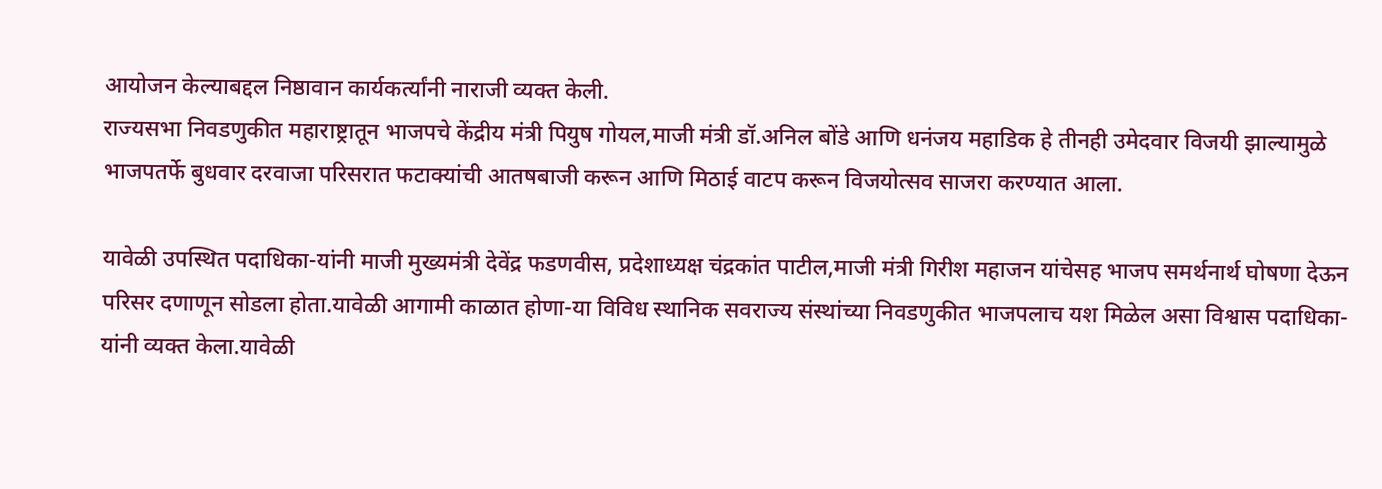आयोजन केल्याबद्दल निष्ठावान कार्यकर्त्यांनी नाराजी व्यक्त केली.
राज्यसभा निवडणुकीत महाराष्ट्रातून भाजपचे केंद्रीय मंत्री पियुष गोयल,माजी मंत्री डॉ.अनिल बोंडे आणि धनंजय महाडिक हे तीनही उमेदवार विजयी झाल्यामुळे भाजपतर्फे बुधवार दरवाजा परिसरात फटाक्यांची आतषबाजी करून आणि मिठाई वाटप करून विजयोत्सव साजरा करण्यात आला.

यावेळी उपस्थित पदाधिका-यांनी माजी मुख्यमंत्री देवेंद्र फडणवीस, प्रदेशाध्यक्ष चंद्रकांत पाटील,माजी मंत्री गिरीश महाजन यांचेसह भाजप समर्थनार्थ घोषणा देऊन परिसर दणाणून सोडला होता.यावेळी आगामी काळात होणा-या विविध स्थानिक सवराज्य संस्थांच्या निवडणुकीत भाजपलाच यश मिळेल असा विश्वास पदाधिका-यांनी व्यक्त केला.यावेळी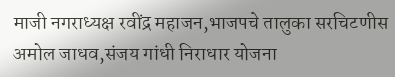माजी नगराध्यक्ष रवींद्र महाजन,भाजपचे तालुका सरचिटणीस अमोल जाधव,संजय गांधी निराधार योजना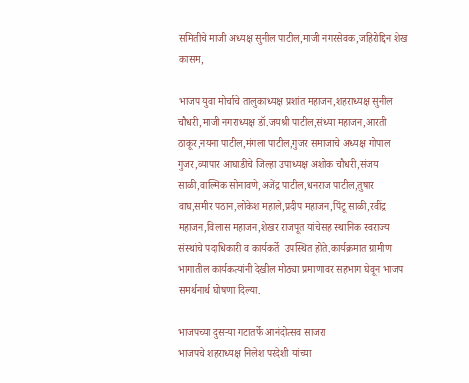समितीचे माजी अध्यक्ष सुनील पाटील,माजी नगरसेवक,जहिरोद्दिन शेख कासम,

भाजप युवा मोर्चाचे तालुकाध्यक्ष प्रशांत महाजन,शहराध्यक्ष सुनील चौधरी,माजी नगराध्यक्ष डॉ.जयश्री पाटील,संध्या महाजन,आरती ठाकूर,नयना पाटील,मंगला पाटील,गुजर समाजाचे अध्यक्ष गोपाल गुजर,व्यापार आघाडीचे जिल्हा उपाध्यक्ष अशोक चौधरी,संजय साळी,वाल्मिक सोनावणे,अजेंद्र पाटील,धनराज पाटील,तुषार वाघ,समीर पठान,लोकेश महाले,प्रदीप महाजन,पिंटू साळी,रवींद्र महाजन,विलास महाजन,शेखर राजपूत यांचेसह स्थानिक स्वराज्य संस्थांचे पदाधिकारी व कार्यकर्ते  उपस्थित होते.कार्यक्रमात ग्रामीण भागातील कार्यकत्यांनी देखील मोठ्या प्रमाणावर सहभाग घेवून भाजप समर्थनार्थ घोषणा दिल्या.

भाजपच्या दुसऱ्या गटातर्फे आनंदोत्सव साजरा
भाजपचे शहराध्यक्ष निलेश परदेशी यांच्या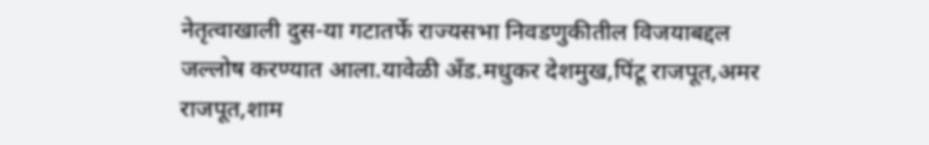नेतृत्वाखाली दुस-या गटातर्फे राज्यसभा निवडणुकीतील विजयाबद्दल जल्लोष करण्यात आला.यावेळी अँड.मधुकर देशमुख,पिंटू राजपूत,अमर राजपूत,शाम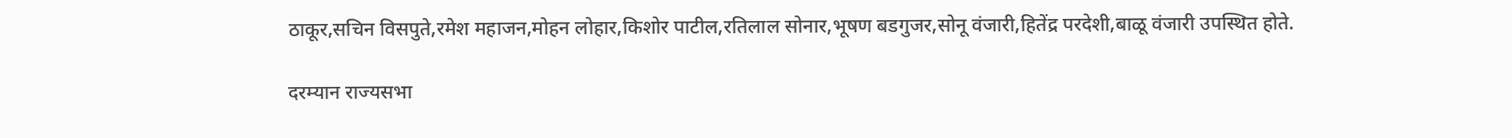ठाकूर,सचिन विसपुते,रमेश महाजन,मोहन लोहार,किशोर पाटील,रतिलाल सोनार,भूषण बडगुजर,सोनू वंजारी,हितेंद्र परदेशी,बाळू वंजारी उपस्थित होते.

दरम्यान राज्यसभा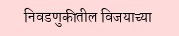निवडणुकीतील विजयाच्या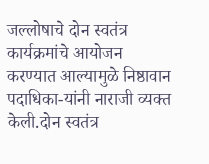जल्लोषाचे दोन स्वतंत्र कार्यक्रमांचे आयोजन करण्यात आल्यामुळे निष्ठावान पदाधिका-यांनी नाराजी व्यक्त केली.दोन स्वतंत्र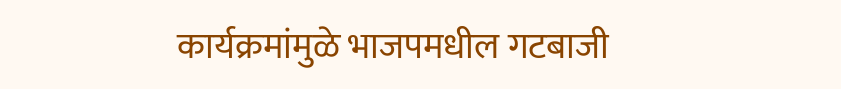कार्यक्रमांमुळे भाजपमधील गटबाजी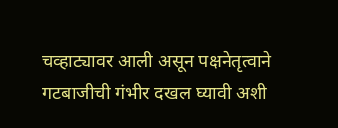चव्हाट्यावर आली असून पक्षनेतृत्वाने गटबाजीची गंभीर दखल घ्यावी अशी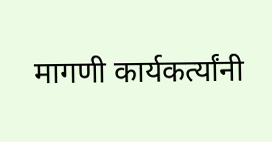मागणी कार्यकर्त्यांनी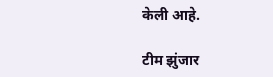केली आहे.

टीम झुंजार